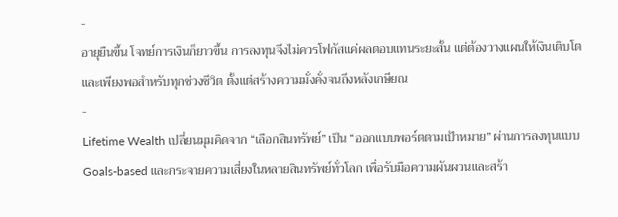-
อายุยืนขึ้น โจทย์การเงินก็ยาวขึ้น การลงทุนจึงไม่ควรโฟกัสแค่ผลตอบแทนระยะสั้น แต่ต้องวางแผนให้เงินเติบโตและเพียงพอสำหรับทุกช่วงชีวิต ตั้งแต่สร้างความมั่งคั่งจนถึงหลังเกษียณ
-
Lifetime Wealth เปลี่ยนมุมคิดจาก “เลือกสินทรัพย์” เป็น “ออกแบบพอร์ตตามเป้าหมาย” ผ่านการลงทุนแบบ Goals-based และกระจายความเสี่ยงในหลายสินทรัพย์ทั่วโลก เพื่อรับมือความผันผวนและสร้า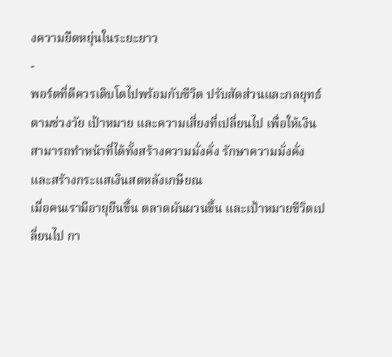งความยืดหยุ่นในระยะยาว
-
พอร์ตที่ดีควรเติบโตไปพร้อมกับชีวิต ปรับสัดส่วนและกลยุทธ์ตามช่วงวัย เป้าหมาย และความเสี่ยงที่เปลี่ยนไป เพื่อให้เงินสามารถทำหน้าที่ได้ทั้งสร้างความมั่งคั่ง รักษาความมั่งคั่ง และสร้างกระแสเงินสดหลังเกษียณ
เมื่อคนเรามีอายุยืนขึ้น ตลาดผันผวนขึ้น และเป้าหมายชีวิตเปลี่ยนไป กา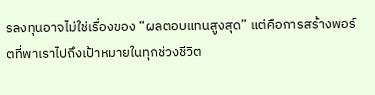รลงทุนอาจไม่ใช่เรื่องของ “ผลตอบแทนสูงสุด” แต่คือการสร้างพอร์ตที่พาเราไปถึงเป้าหมายในทุกช่วงชีวิต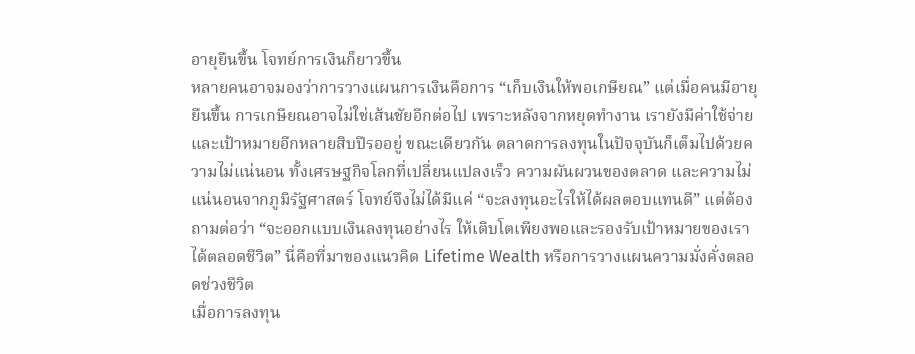อายุยืนขึ้น โจทย์การเงินก็ยาวขึ้น
หลายคนอาจมองว่าการวางแผนการเงินคือการ “เก็บเงินให้พอเกษียณ” แต่เมื่อคนมีอายุยืนขึ้น การเกษียณอาจไม่ใช่เส้นชัยอีกต่อไป เพราะหลังจากหยุดทำงาน เรายังมีค่าใช้จ่ายและเป้าหมายอีกหลายสิบปีรออยู่ ขณะเดียวกัน ตลาดการลงทุนในปัจจุบันก็เต็มไปด้วยความไม่แน่นอน ทั้งเศรษฐกิจโลกที่เปลี่ยนแปลงเร็ว ความผันผวนของตลาด และความไม่แน่นอนจากภูมิรัฐศาสตร์ โจทย์จึงไม่ได้มีแค่ “จะลงทุนอะไรให้ได้ผลตอบแทนดี” แต่ต้องถามต่อว่า “จะออกแบบเงินลงทุนอย่างไร ให้เติบโตเพียงพอและรองรับเป้าหมายของเราได้ตลอดชีวิต” นี่คือที่มาของแนวคิด Lifetime Wealth หรือการวางแผนความมั่งคั่งตลอดช่วงชีวิต
เมื่อการลงทุน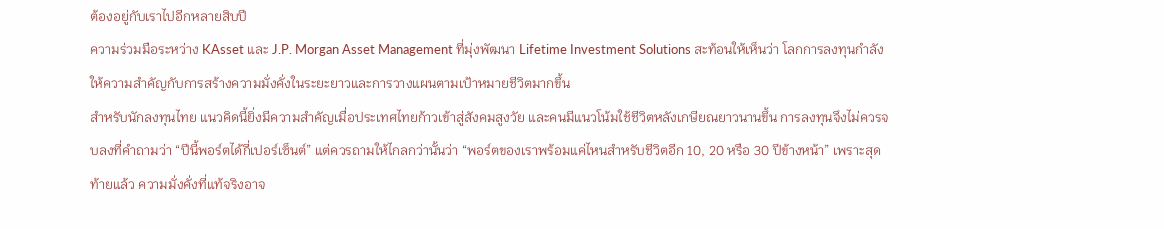ต้องอยู่กับเราไปอีกหลายสิบปี
ความร่วมมือระหว่าง KAsset และ J.P. Morgan Asset Management ที่มุ่งพัฒนา Lifetime Investment Solutions สะท้อนให้เห็นว่า โลกการลงทุนกำลังให้ความสำคัญกับการสร้างความมั่งคั่งในระยะยาวและการวางแผนตามเป้าหมายชีวิตมากขึ้น
สำหรับนักลงทุนไทย แนวคิดนี้ยิ่งมีความสำคัญเมื่อประเทศไทยก้าวเข้าสู่สังคมสูงวัย และคนมีแนวโน้มใช้ชีวิตหลังเกษียณยาวนานขึ้น การลงทุนจึงไม่ควรจบลงที่คำถามว่า “ปีนี้พอร์ตได้กี่เปอร์เซ็นต์” แต่ควรถามให้ไกลกว่านั้นว่า “พอร์ตของเราพร้อมแค่ไหนสำหรับชีวิตอีก 10, 20 หรือ 30 ปีข้างหน้า” เพราะสุดท้ายแล้ว ความมั่งคั่งที่แท้จริงอาจ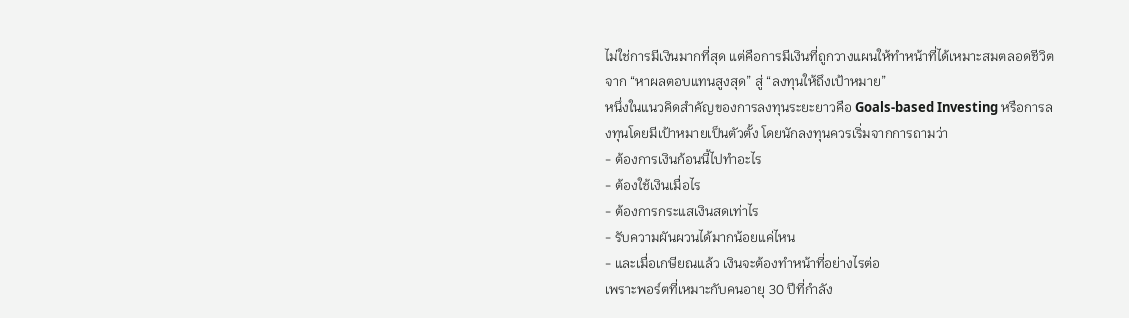ไม่ใช่การมีเงินมากที่สุด แต่คือการมีเงินที่ถูกวางแผนให้ทำหน้าที่ได้เหมาะสมตลอดชีวิต
จาก “หาผลตอบแทนสูงสุด” สู่ “ลงทุนให้ถึงเป้าหมาย”
หนึ่งในแนวคิดสำคัญของการลงทุนระยะยาวคือ Goals-based Investing หรือการลงทุนโดยมีเป้าหมายเป็นตัวตั้ง โดยนักลงทุนควรเริ่มจากการถามว่า
- ต้องการเงินก้อนนี้ไปทำอะไร
- ต้องใช้เงินเมื่อไร
- ต้องการกระแสเงินสดเท่าไร
- รับความผันผวนได้มากน้อยแค่ไหน
- และเมื่อเกษียณแล้ว เงินจะต้องทำหน้าที่อย่างไรต่อ
เพราะพอร์ตที่เหมาะกับคนอายุ 30 ปีที่กำลัง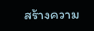สร้างความ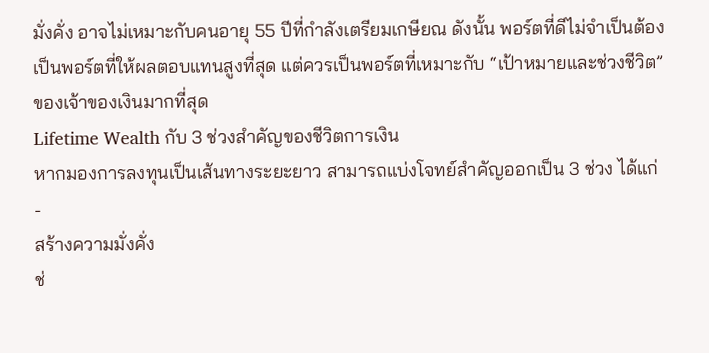มั่งคั่ง อาจไม่เหมาะกับคนอายุ 55 ปีที่กำลังเตรียมเกษียณ ดังนั้น พอร์ตที่ดีไม่จำเป็นต้องเป็นพอร์ตที่ให้ผลตอบแทนสูงที่สุด แต่ควรเป็นพอร์ตที่เหมาะกับ “เป้าหมายและช่วงชีวิต” ของเจ้าของเงินมากที่สุด
Lifetime Wealth กับ 3 ช่วงสำคัญของชีวิตการเงิน
หากมองการลงทุนเป็นเส้นทางระยะยาว สามารถแบ่งโจทย์สำคัญออกเป็น 3 ช่วง ได้แก่
-
สร้างความมั่งคั่ง
ช่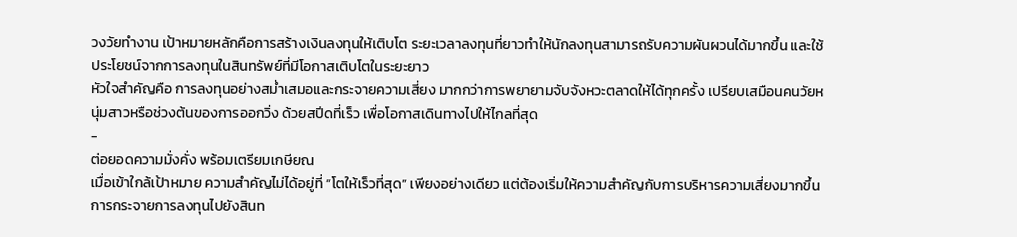วงวัยทำงาน เป้าหมายหลักคือการสร้างเงินลงทุนให้เติบโต ระยะเวลาลงทุนที่ยาวทำให้นักลงทุนสามารถรับความผันผวนได้มากขึ้น และใช้ประโยชน์จากการลงทุนในสินทรัพย์ที่มีโอกาสเติบโตในระยะยาว
หัวใจสำคัญคือ การลงทุนอย่างสม่ำเสมอและกระจายความเสี่ยง มากกว่าการพยายามจับจังหวะตลาดให้ได้ทุกครั้ง เปรียบเสมือนคนวัยหนุ่มสาวหรือช่วงต้นของการออกวิ่ง ด้วยสปีดที่เร็ว เพื่อโอกาสเดินทางไปให้ไกลที่สุด
-
ต่อยอดความมั่งคั่ง พร้อมเตรียมเกษียณ
เมื่อเข้าใกล้เป้าหมาย ความสำคัญไม่ได้อยู่ที่ “โตให้เร็วที่สุด” เพียงอย่างเดียว แต่ต้องเริ่มให้ความสำคัญกับการบริหารความเสี่ยงมากขึ้น
การกระจายการลงทุนไปยังสินท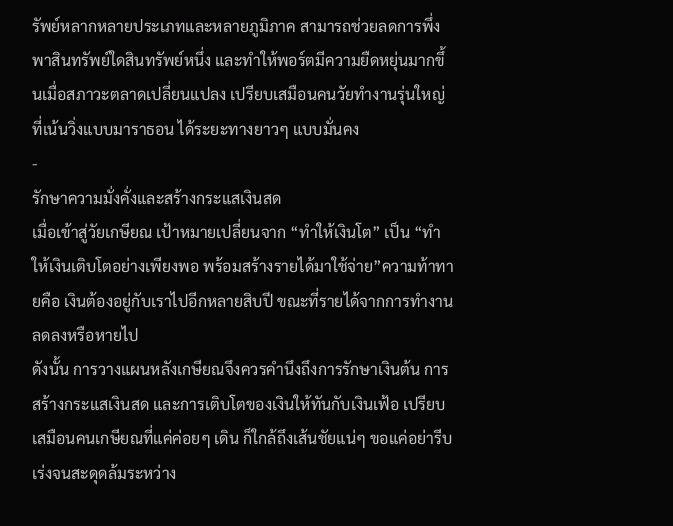รัพย์หลากหลายประเภทและหลายภูมิภาค สามารถช่วยลดการพึ่งพาสินทรัพย์ใดสินทรัพย์หนึ่ง และทำให้พอร์ตมีความยืดหยุ่นมากขึ้นเมื่อสภาวะตลาดเปลี่ยนแปลง เปรียบเสมือนคนวัยทำงานรุ่นใหญ่ ที่เน้นวิ่งแบบมาราธอน ได้ระยะทางยาวๆ แบบมั่นคง
-
รักษาความมั่งคั่งและสร้างกระแสเงินสด
เมื่อเข้าสู่วัยเกษียณ เป้าหมายเปลี่ยนจาก “ทำให้เงินโต” เป็น “ทำให้เงินเติบโตอย่างเพียงพอ พร้อมสร้างรายได้มาใช้จ่าย”ความท้าทายคือ เงินต้องอยู่กับเราไปอีกหลายสิบปี ขณะที่รายได้จากการทำงานลดลงหรือหายไป
ดังนั้น การวางแผนหลังเกษียณจึงควรคำนึงถึงการรักษาเงินต้น การสร้างกระแสเงินสด และการเติบโตของเงินให้ทันกับเงินเฟ้อ เปรียบเสมือนคนเกษียณที่แค่ค่อยๆ เดิน ก็ใกล้ถึงเส้นชัยแน่ๆ ขอแค่อย่ารีบเร่งจนสะดุดล้มระหว่าง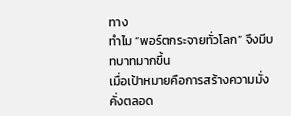ทาง
ทำไม “พอร์ตกระจายทั่วโลก” จึงมีบทบาทมากขึ้น
เมื่อเป้าหมายคือการสร้างความมั่งคั่งตลอด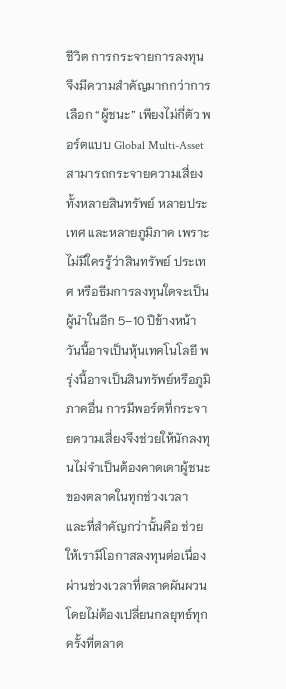ชีวิต การกระจายการลงทุนจึงมีความสำคัญมากกว่าการเลือก “ผู้ชนะ” เพียงไม่กี่ตัว พอร์ตแบบ Global Multi-Asset สามารถกระจายความเสี่ยงทั้งหลายสินทรัพย์ หลายประเทศ และหลายภูมิภาค เพราะไม่มีใครรู้ว่าสินทรัพย์ ประเทศ หรือธีมการลงทุนใดจะเป็นผู้นำในอีก 5–10 ปีข้างหน้า วันนี้อาจเป็นหุ้นเทคโนโลยี พรุ่งนี้อาจเป็นสินทรัพย์หรือภูมิภาคอื่น การมีพอร์ตที่กระจายความเสี่ยงจึงช่วยให้นักลงทุนไม่จำเป็นต้องคาดเดาผู้ชนะของตลาดในทุกช่วงเวลา และที่สำคัญกว่านั้นคือ ช่วยให้เรามีโอกาสลงทุนต่อเนื่องผ่านช่วงเวลาที่ตลาดผันผวน โดยไม่ต้องเปลี่ยนกลยุทธ์ทุกครั้งที่ตลาด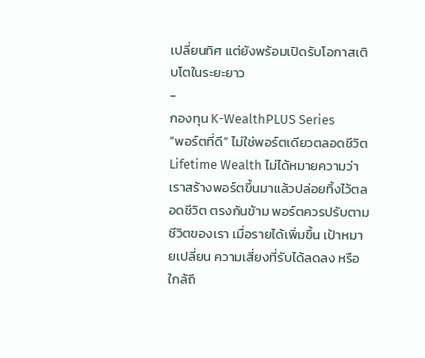เปลี่ยนทิศ แต่ยังพร้อมเปิดรับโอกาสเติบโตในระยะยาว
-
กองทุน K-WealthPLUS Series
“พอร์ตที่ดี” ไม่ใช่พอร์ตเดียวตลอดชีวิต
Lifetime Wealth ไม่ได้หมายความว่าเราสร้างพอร์ตขึ้นมาแล้วปล่อยทิ้งไว้ตลอดชีวิต ตรงกันข้าม พอร์ตควรปรับตามชีวิตของเรา เมื่อรายได้เพิ่มขึ้น เป้าหมายเปลี่ยน ความเสี่ยงที่รับได้ลดลง หรือใกล้ถึ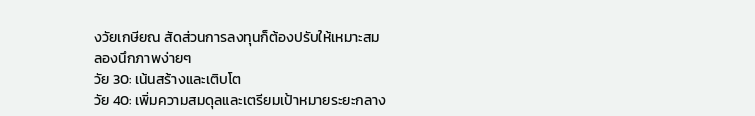งวัยเกษียณ สัดส่วนการลงทุนก็ต้องปรับให้เหมาะสม
ลองนึกภาพง่ายๆ
วัย 30: เน้นสร้างและเติบโต
วัย 40: เพิ่มความสมดุลและเตรียมเป้าหมายระยะกลาง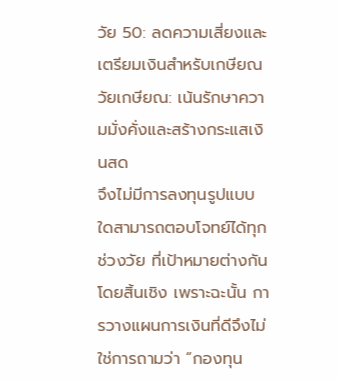วัย 50: ลดความเสี่ยงและเตรียมเงินสำหรับเกษียณ
วัยเกษียณ: เน้นรักษาความมั่งคั่งและสร้างกระแสเงินสด
จึงไม่มีการลงทุนรูปแบบใดสามารถตอบโจทย์ได้ทุกช่วงวัย ที่เป้าหมายต่างกันโดยสิ้นเชิง เพราะฉะนั้น การวางแผนการเงินที่ดีจึงไม่ใช่การถามว่า “กองทุน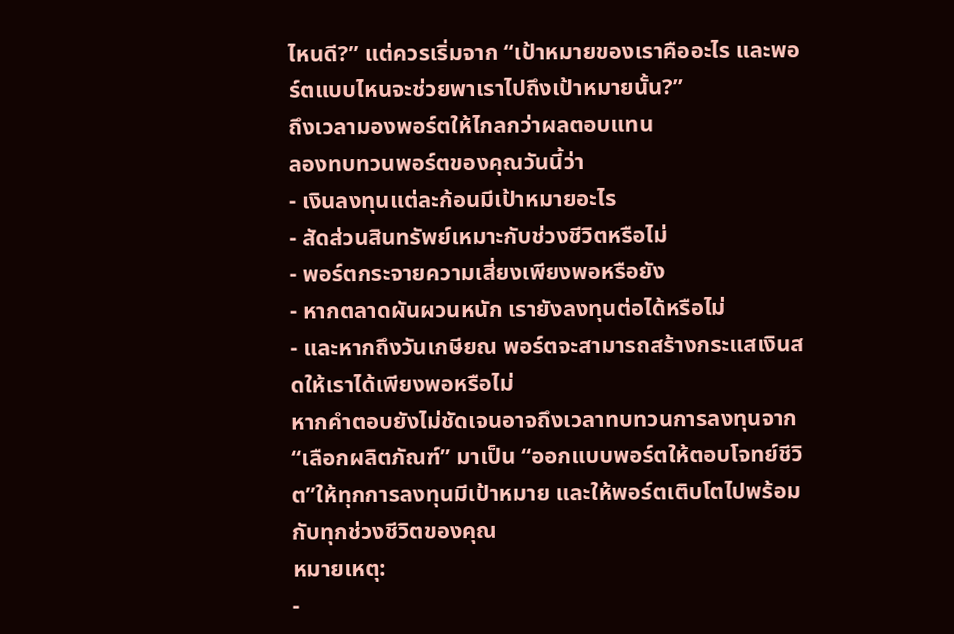ไหนดี?” แต่ควรเริ่มจาก “เป้าหมายของเราคืออะไร และพอร์ตแบบไหนจะช่วยพาเราไปถึงเป้าหมายนั้น?”
ถึงเวลามองพอร์ตให้ไกลกว่าผลตอบแทน
ลองทบทวนพอร์ตของคุณวันนี้ว่า
- เงินลงทุนแต่ละก้อนมีเป้าหมายอะไร
- สัดส่วนสินทรัพย์เหมาะกับช่วงชีวิตหรือไม่
- พอร์ตกระจายความเสี่ยงเพียงพอหรือยัง
- หากตลาดผันผวนหนัก เรายังลงทุนต่อได้หรือไม่
- และหากถึงวันเกษียณ พอร์ตจะสามารถสร้างกระแสเงินสดให้เราได้เพียงพอหรือไม่
หากคำตอบยังไม่ชัดเจนอาจถึงเวลาทบทวนการลงทุนจาก “เลือกผลิตภัณฑ์” มาเป็น “ออกแบบพอร์ตให้ตอบโจทย์ชีวิต”ให้ทุกการลงทุนมีเป้าหมาย และให้พอร์ตเติบโตไปพร้อมกับทุกช่วงชีวิตของคุณ
หมายเหตุ:
-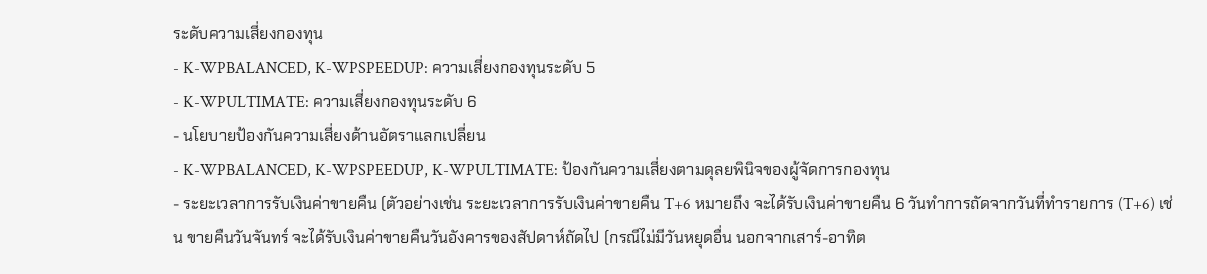ระดับความเสี่ยงกองทุน
- K-WPBALANCED, K-WPSPEEDUP: ความเสี่ยงกองทุนระดับ 5
- K-WPULTIMATE: ความเสี่ยงกองทุนระดับ 6
- นโยบายป้องกันความเสี่ยงด้านอัตราแลกเปลี่ยน
- K-WPBALANCED, K-WPSPEEDUP, K-WPULTIMATE: ป้องกันความเสี่ยงตามดุลยพินิจของผู้จัดการกองทุน
- ระยะเวลาการรับเงินค่าขายคืน (ตัวอย่างเช่น ระยะเวลาการรับเงินค่าขายคืน T+6 หมายถึง จะได้รับเงินค่าขายคืน 6 วันทำการถัดจากวันที่ทำรายการ (T+6) เช่น ขายคืนวันจันทร์ จะได้รับเงินค่าขายคืนวันอังคารของสัปดาห์ถัดไป (กรณีไม่มีวันหยุดอื่น นอกจากเสาร์-อาทิต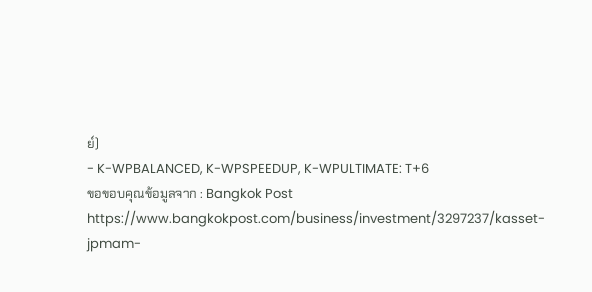ย์)
- K-WPBALANCED, K-WPSPEEDUP, K-WPULTIMATE: T+6
ขอขอบคุณข้อมูลจาก : Bangkok Post https://www.bangkokpost.com/business/investment/3297237/kasset-jpmam-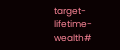target-lifetime-wealth#